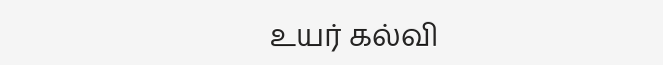உயர் கல்வி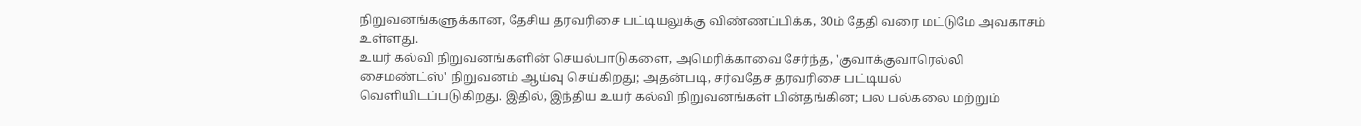நிறுவனங்களுக்கான, தேசிய தரவரிசை பட்டியலுக்கு விண்ணப்பிக்க, 30ம் தேதி வரை மட்டுமே அவகாசம் உள்ளது.
உயர் கல்வி நிறுவனங்களின் செயல்பாடுகளை, அமெரிக்காவை சேர்ந்த, 'குவாக்குவாரெல்லி சைமண்ட்ஸ்' நிறுவனம் ஆய்வு செய்கிறது; அதன்படி, சர்வதேச தரவரிசை பட்டியல்
வெளியிடப்படுகிறது. இதில், இந்திய உயர் கல்வி நிறுவனங்கள் பின்தங்கின; பல பல்கலை மற்றும்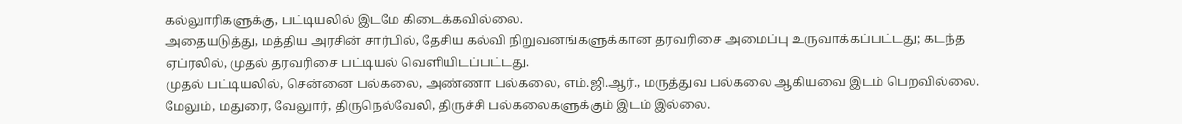கல்லுாரிகளுக்கு, பட்டியலில் இடமே கிடைக்கவில்லை.
அதையடுத்து, மத்திய அரசின் சார்பில், தேசிய கல்வி நிறுவனங்களுக்கான தரவரிசை அமைப்பு உருவாக்கப்பட்டது; கடந்த ஏப்ரலில், முதல் தரவரிசை பட்டியல் வெளியிடப்பட்டது.
முதல் பட்டியலில், சென்னை பல்கலை, அண்ணா பல்கலை, எம்.ஜி.ஆர்., மருத்துவ பல்கலை ஆகியவை இடம் பெறவில்லை. மேலும், மதுரை, வேலுார், திருநெல்வேலி, திருச்சி பல்கலைகளுக்கும் இடம் இல்லை.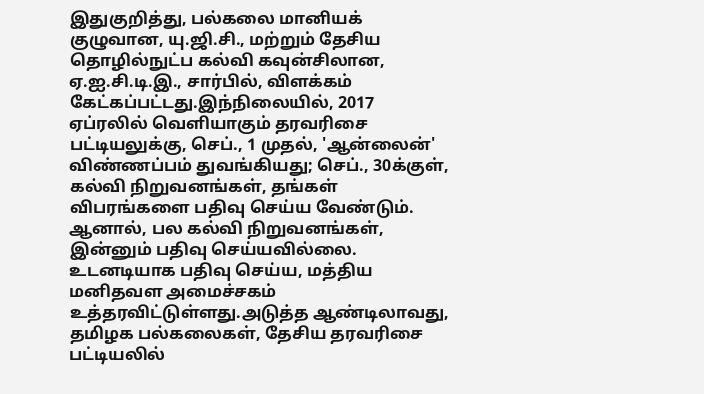இதுகுறித்து, பல்கலை மானியக் குழுவான, யு.ஜி.சி., மற்றும் தேசிய தொழில்நுட்ப கல்வி கவுன்சிலான, ஏ.ஐ.சி.டி.இ., சார்பில், விளக்கம் கேட்கப்பட்டது.இந்நிலையில், 2017 ஏப்ரலில் வெளியாகும் தரவரிசை பட்டியலுக்கு, செப்., 1 முதல், 'ஆன்லைன்' விண்ணப்பம் துவங்கியது; செப்., 30க்குள், கல்வி நிறுவனங்கள், தங்கள் விபரங்களை பதிவு செய்ய வேண்டும்.
ஆனால், பல கல்வி நிறுவனங்கள், இன்னும் பதிவு செய்யவில்லை. உடனடியாக பதிவு செய்ய, மத்திய மனிதவள அமைச்சகம் உத்தரவிட்டுள்ளது.அடுத்த ஆண்டிலாவது, தமிழக பல்கலைகள், தேசிய தரவரிசை பட்டியலில்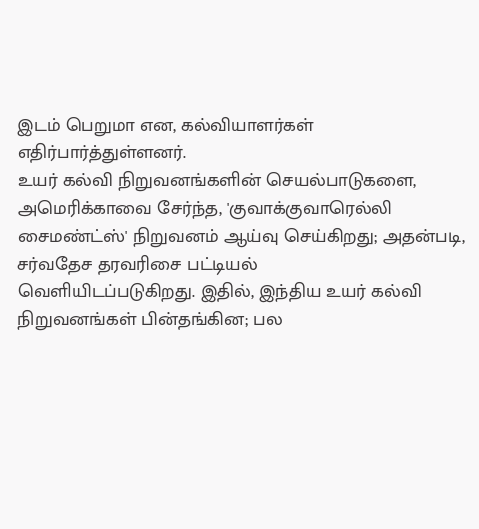இடம் பெறுமா என, கல்வியாளர்கள் எதிர்பார்த்துள்ளனர்.
உயர் கல்வி நிறுவனங்களின் செயல்பாடுகளை, அமெரிக்காவை சேர்ந்த, 'குவாக்குவாரெல்லி சைமண்ட்ஸ்' நிறுவனம் ஆய்வு செய்கிறது; அதன்படி, சர்வதேச தரவரிசை பட்டியல்
வெளியிடப்படுகிறது. இதில், இந்திய உயர் கல்வி நிறுவனங்கள் பின்தங்கின; பல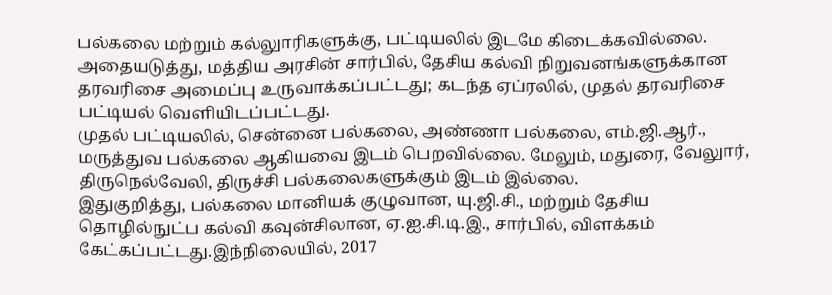பல்கலை மற்றும் கல்லுாரிகளுக்கு, பட்டியலில் இடமே கிடைக்கவில்லை.
அதையடுத்து, மத்திய அரசின் சார்பில், தேசிய கல்வி நிறுவனங்களுக்கான தரவரிசை அமைப்பு உருவாக்கப்பட்டது; கடந்த ஏப்ரலில், முதல் தரவரிசை பட்டியல் வெளியிடப்பட்டது.
முதல் பட்டியலில், சென்னை பல்கலை, அண்ணா பல்கலை, எம்.ஜி.ஆர்., மருத்துவ பல்கலை ஆகியவை இடம் பெறவில்லை. மேலும், மதுரை, வேலுார், திருநெல்வேலி, திருச்சி பல்கலைகளுக்கும் இடம் இல்லை.
இதுகுறித்து, பல்கலை மானியக் குழுவான, யு.ஜி.சி., மற்றும் தேசிய தொழில்நுட்ப கல்வி கவுன்சிலான, ஏ.ஐ.சி.டி.இ., சார்பில், விளக்கம் கேட்கப்பட்டது.இந்நிலையில், 2017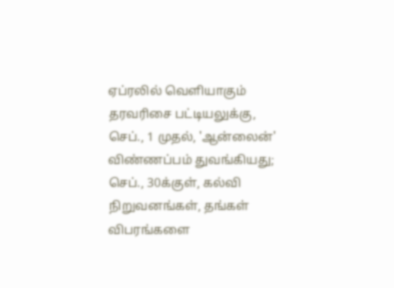ஏப்ரலில் வெளியாகும் தரவரிசை பட்டியலுக்கு, செப்., 1 முதல், 'ஆன்லைன்' விண்ணப்பம் துவங்கியது; செப்., 30க்குள், கல்வி நிறுவனங்கள், தங்கள் விபரங்களை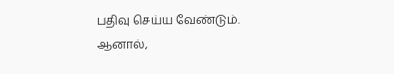பதிவு செய்ய வேண்டும்.
ஆனால்,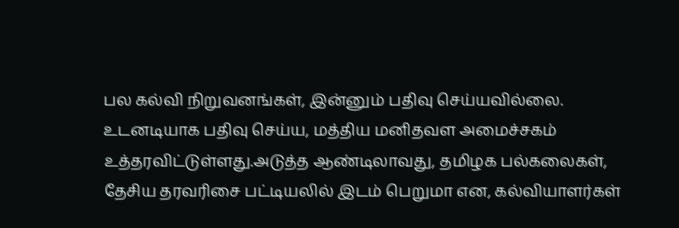பல கல்வி நிறுவனங்கள், இன்னும் பதிவு செய்யவில்லை. உடனடியாக பதிவு செய்ய, மத்திய மனிதவள அமைச்சகம் உத்தரவிட்டுள்ளது.அடுத்த ஆண்டிலாவது, தமிழக பல்கலைகள், தேசிய தரவரிசை பட்டியலில் இடம் பெறுமா என, கல்வியாளர்கள்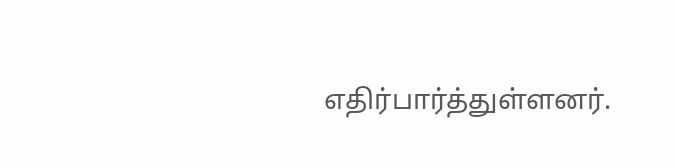எதிர்பார்த்துள்ளனர்.